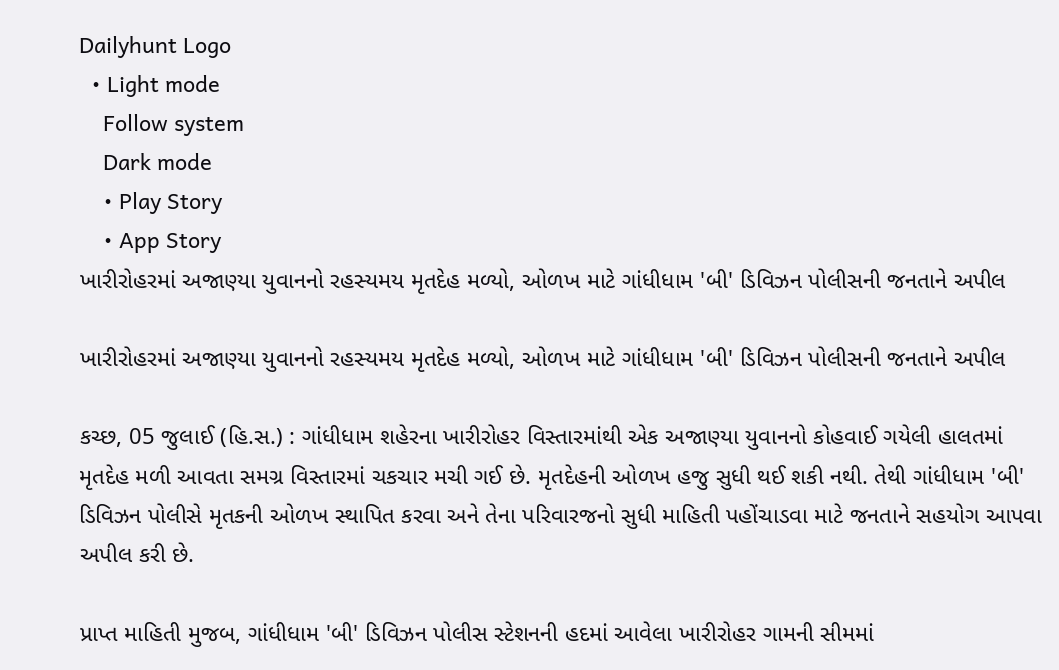Dailyhunt Logo
  • Light mode
    Follow system
    Dark mode
    • Play Story
    • App Story
ખારીરોહરમાં અજાણ્યા યુવાનનો રહસ્યમય મૃતદેહ મળ્યો, ઓળખ માટે ગાંધીધામ 'બી' ડિવિઝન પોલીસની જનતાને અપીલ

ખારીરોહરમાં અજાણ્યા યુવાનનો રહસ્યમય મૃતદેહ મળ્યો, ઓળખ માટે ગાંધીધામ 'બી' ડિવિઝન પોલીસની જનતાને અપીલ

કચ્છ, 05 જુલાઈ (હિ.સ.) : ગાંધીધામ શહેરના ખારીરોહર વિસ્તારમાંથી એક અજાણ્યા યુવાનનો કોહવાઈ ગયેલી હાલતમાં મૃતદેહ મળી આવતા સમગ્ર વિસ્તારમાં ચકચાર મચી ગઈ છે. મૃતદેહની ઓળખ હજુ સુધી થઈ શકી નથી. તેથી ગાંધીધામ 'બી' ડિવિઝન પોલીસે મૃતકની ઓળખ સ્થાપિત કરવા અને તેના પરિવારજનો સુધી માહિતી પહોંચાડવા માટે જનતાને સહયોગ આપવા અપીલ કરી છે.

પ્રાપ્ત માહિતી મુજબ, ગાંધીધામ 'બી' ડિવિઝન પોલીસ સ્ટેશનની હદમાં આવેલા ખારીરોહર ગામની સીમમાં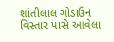શાંતીલાલ ગોડાઉન વિસ્તાર પાસે આવેલા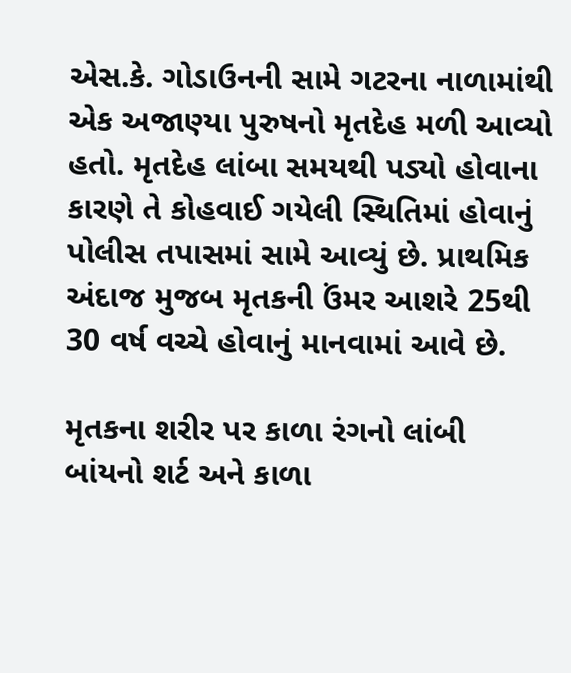એસ.કે. ગોડાઉનની સામે ગટરના નાળામાંથી એક અજાણ્યા પુરુષનો મૃતદેહ મળી આવ્યો હતો. મૃતદેહ લાંબા સમયથી પડ્યો હોવાના કારણે તે કોહવાઈ ગયેલી સ્થિતિમાં હોવાનું પોલીસ તપાસમાં સામે આવ્યું છે. પ્રાથમિક અંદાજ મુજબ મૃતકની ઉંમર આશરે 25થી 30 વર્ષ વચ્ચે હોવાનું માનવામાં આવે છે.

મૃતકના શરીર પર કાળા રંગનો લાંબી બાંયનો શર્ટ અને કાળા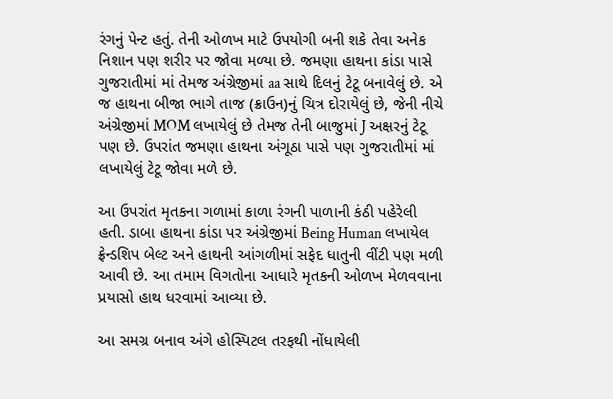રંગનું પેન્ટ હતું. તેની ઓળખ માટે ઉપયોગી બની શકે તેવા અનેક નિશાન પણ શરીર પર જોવા મળ્યા છે. જમણા હાથના કાંડા પાસે ગુજરાતીમાં માં તેમજ અંગ્રેજીમાં aa સાથે દિલનું ટેટૂ બનાવેલું છે. એ જ હાથના બીજા ભાગે તાજ (ક્રાઉન)નું ચિત્ર દોરાયેલું છે, જેની નીચે અંગ્રેજીમાં MOM લખાયેલું છે તેમજ તેની બાજુમાં J અક્ષરનું ટેટૂ પણ છે. ઉપરાંત જમણા હાથના અંગૂઠા પાસે પણ ગુજરાતીમાં માં લખાયેલું ટેટૂ જોવા મળે છે.

આ ઉપરાંત મૃતકના ગળામાં કાળા રંગની પાળાની કંઠી પહેરેલી હતી. ડાબા હાથના કાંડા પર અંગ્રેજીમાં Being Human લખાયેલ ફ્રેન્ડશિપ બેલ્ટ અને હાથની આંગળીમાં સફેદ ધાતુની વીંટી પણ મળી આવી છે. આ તમામ વિગતોના આધારે મૃતકની ઓળખ મેળવવાના પ્રયાસો હાથ ધરવામાં આવ્યા છે.

આ સમગ્ર બનાવ અંગે હોસ્પિટલ તરફથી નોંધાયેલી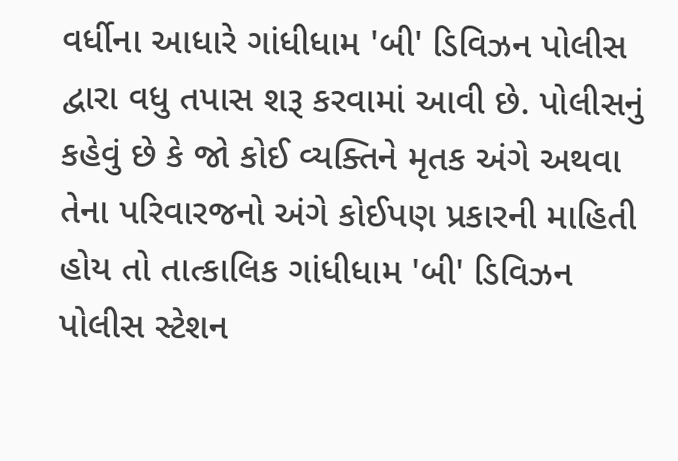વર્ધીના આધારે ગાંધીધામ 'બી' ડિવિઝન પોલીસ દ્વારા વધુ તપાસ શરૂ કરવામાં આવી છે. પોલીસનું કહેવું છે કે જો કોઈ વ્યક્તિને મૃતક અંગે અથવા તેના પરિવારજનો અંગે કોઈપણ પ્રકારની માહિતી હોય તો તાત્કાલિક ગાંધીધામ 'બી' ડિવિઝન પોલીસ સ્ટેશન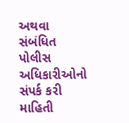અથવા સંબંધિત પોલીસ અધિકારીઓનો સંપર્ક કરી માહિતી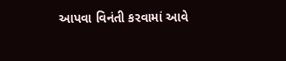આપવા વિનંતી કરવામાં આવે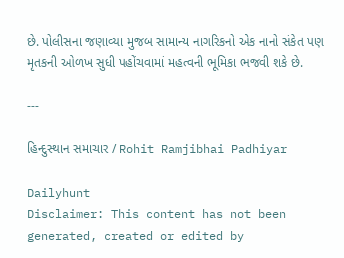છે. પોલીસના જણાવ્યા મુજબ સામાન્ય નાગરિકનો એક નાનો સંકેત પણ મૃતકની ઓળખ સુધી પહોંચવામાં મહત્વની ભૂમિકા ભજવી શકે છે.

---

હિન્દુસ્થાન સમાચાર / Rohit Ramjibhai Padhiyar

Dailyhunt
Disclaimer: This content has not been generated, created or edited by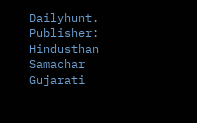Dailyhunt. Publisher: Hindusthan Samachar Gujarati